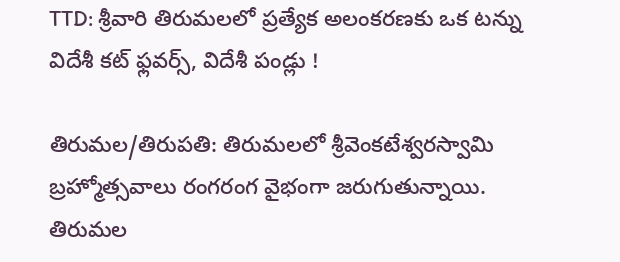TTD: శ్రీవారి తిరుమలలో ప్రత్యేక అలంకరణకు ఒక టన్ను విదేశీ కట్ ఫ్లవర్స్, విదేశీ పండ్లు !

తిరుమల/తిరుపతి: తిరుమలలో శ్రీవెంకటేశ్వరస్వామి బ్రహ్మోత్సవాలు రంగరంగ వైభంగా జరుగుతున్నాయి. తిరుమల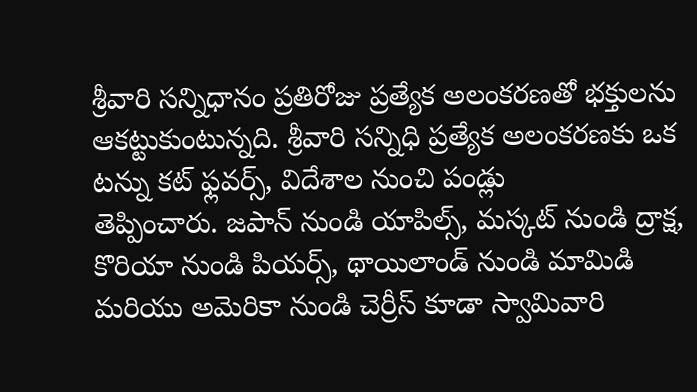శ్రీవారి సన్నిధానం ప్రతిరోజు ప్రత్యేక అలంకరణతో భక్తులను ఆకట్టుకుంటున్నది. శ్రీవారి సన్నిధి ప్రత్యేక అలంకరణకు ఒక టన్ను కట్ ఫ్లవర్స్, విదేశాల నుంచి పండ్లు
తెప్పించారు. జపాన్ నుండి యాపిల్స్, మస్కట్ నుండి ద్రాక్ష, కొరియా నుండి పియర్స్, థాయిలాండ్ నుండి మామిడి మరియు అమెరికా నుండి చెర్రీస్ కూడా స్వామివారి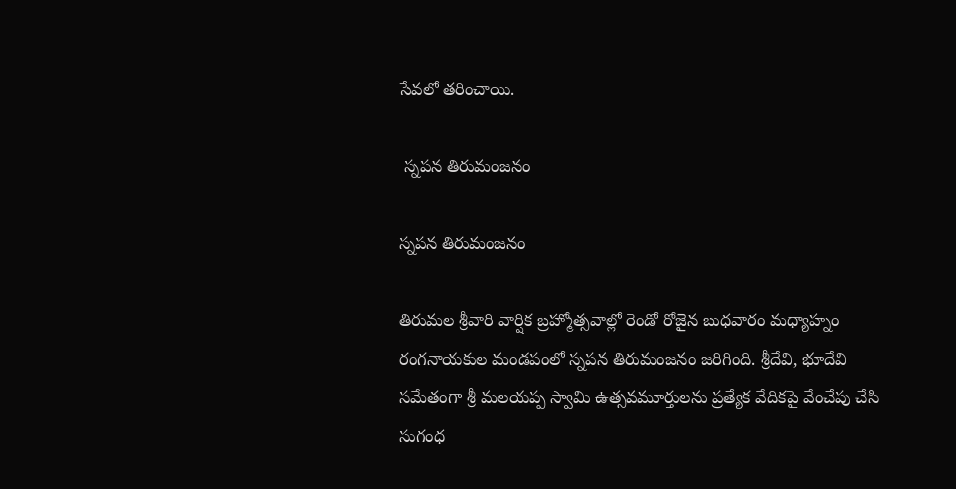సేవలో తరించాయి.

 స్నపన తిరుమంజనం

స్నపన తిరుమంజనం

తిరుమల శ్రీవారి వార్షిక బ్రహ్మోత్సవాల్లో రెండో రోజైన బుధవారం మధ్యాహ్నం రంగనాయకుల మండపంలో స్నపన తిరుమంజనం జరిగింది. శ్రీదేవి, భూదేవి సమేతంగా శ్రీ మలయప్ప స్వామి ఉత్సవమూర్తులను ప్రత్యేక వేదికపై వేంచేపు చేసి సుగంధ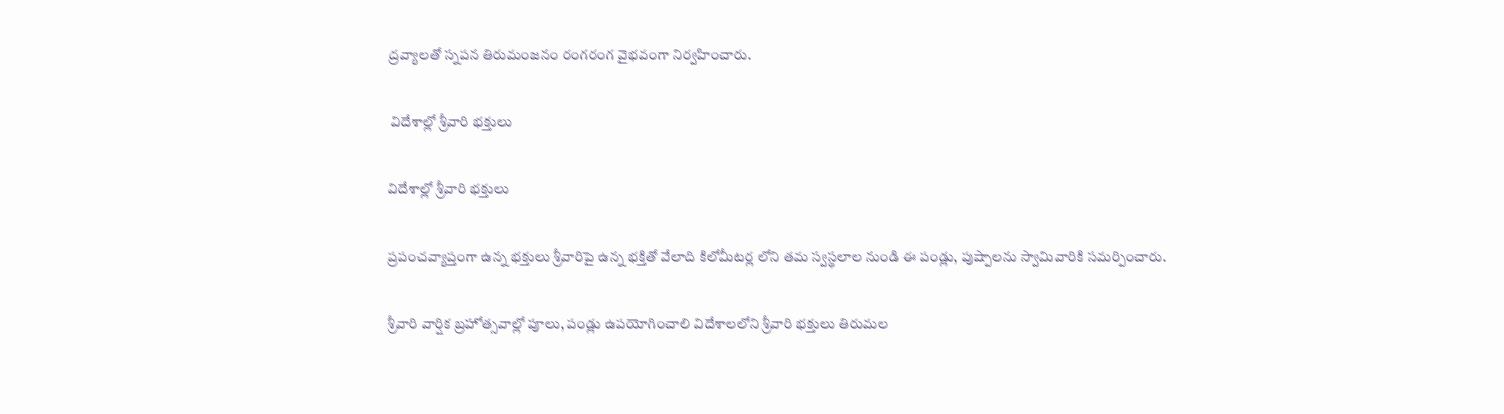ద్రవ్యాలతో స్నపన తిరుమంజనం రంగరంగ వైభవంగా నిర్వహించారు.

 విదేశాల్లో శ్రీవారి భక్తులు

విదేశాల్లో శ్రీవారి భక్తులు

ప్రపంచవ్యాప్తంగా ఉన్న భక్తులు శ్రీవారిపై ఉన్న భక్తితో వేలాది కిలోమీటర్ల లోని తమ స్వస్థలాల నుండి ఈ పండ్లు, పుష్పాలను స్వామివారికి సమర్పించారు.

శ్రీవారి వార్షిక బ్రహోత్సవాల్లో పూలు, పండ్లు ఉపయోగించాలి విదేశాలలోని శ్రీవారి భక్తులు తిరుమల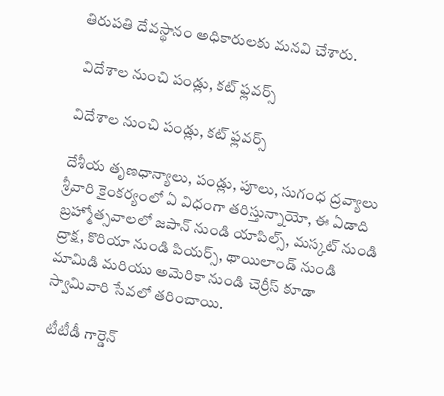తిరుపతి దేవస్థానం అధికారులకు మనవి చేశారు.

 విదేశాల నుంచి పండ్లు, కట్ ఫ్లవర్స్

విదేశాల నుంచి పండ్లు, కట్ ఫ్లవర్స్

దేశీయ తృణధాన్యాలు, పండ్లు, పూలు, సుగంధ ద్రవ్యాలు శ్రీవారి కైంకర్యంలో ఏ విధంగా తరిస్తున్నాయో, ఈ ఏడాది బ్రహ్మోత్సవాలలో జపాన్ నుండి యాపిల్స్, మస్కట్ నుండి ద్రాక్ష, కొరియా నుండి పియర్స్, థాయిలాండ్ నుండి మామిడి మరియు అమెరికా నుండి చెర్రీస్ కూడా స్వామివారి సేవలో తరించాయి.

 టీటీడీ గార్డెన్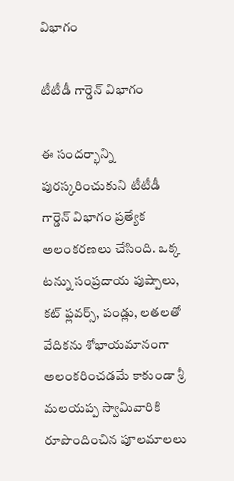విభాగం

టీటీడీ గార్డెన్ విభాగం

ఈ సందర్భాన్ని పురస్కరించుకుని టీటీడీ గార్డెన్ విభాగం ప్రత్యేక అలంకరణలు చేసింది. ఒక్క టన్ను సంప్రదాయ పుష్పాలు, కట్ ఫ్లవర్స్, పండ్లు, లతలతో వేదికను శోభాయమానంగా అలంకరించడమే కాకుండా శ్రీ మలయప్ప స్వామివారికి రూపొందించిన పూలమాలలు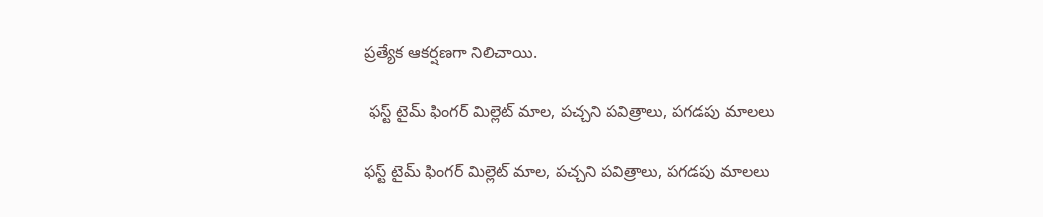ప్రత్యేక ఆకర్షణగా నిలిచాయి.

 ఫస్ట్ టైమ్ ఫింగర్ మిల్లెట్ మాల, పచ్చని పవిత్రాలు, పగడపు మాలలు

ఫస్ట్ టైమ్ ఫింగర్ మిల్లెట్ మాల, పచ్చని పవిత్రాలు, పగడపు మాలలు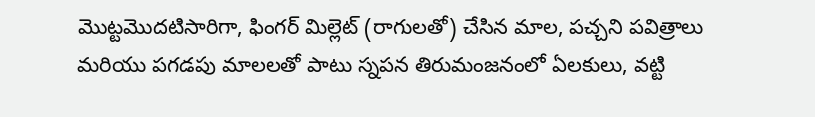మొట్టమొదటిసారిగా, ఫింగర్ మిల్లెట్ (రాగులతో) చేసిన మాల, పచ్చని పవిత్రాలు మరియు పగడపు మాలలతో పాటు స్నపన తిరుమంజనంలో ఏలకులు, వట్టి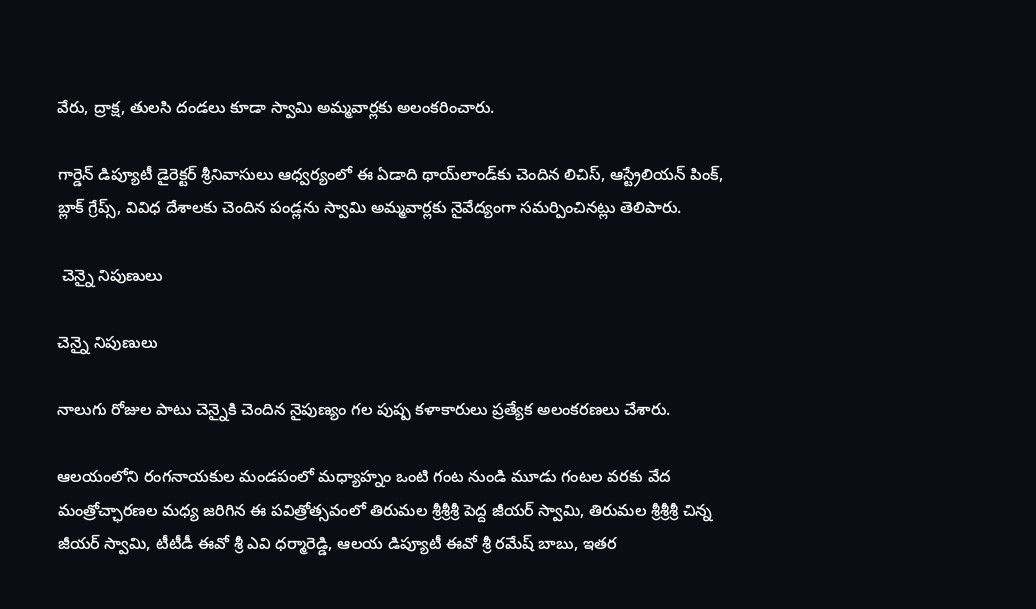వేరు, ద్రాక్ష, తులసి దండలు కూడా స్వామి అమ్మవార్లకు అలంకరించారు.

గార్డెన్ డిప్యూటీ డైరెక్టర్ శ్రీనివాసులు ఆధ్వర్యంలో ఈ ఏడాది థాయ్‌లాండ్‌కు చెందిన లిచిస్‌, ఆస్ట్రేలియన్‌ పింక్‌, బ్లాక్‌ గ్రేప్స్‌, వివిధ దేశాలకు చెందిన పండ్లను స్వామి అమ్మవార్లకు నైవేద్యంగా సమర్పించినట్లు తెలిపారు.

 చెన్నై నిపుణులు

చెన్నై నిపుణులు

నాలుగు రోజుల పాటు చెన్నైకి చెందిన నైపుణ్యం గల పుష్ప కళాకారులు ప్రత్యేక అలంకరణలు చేశారు.

ఆలయంలోని రంగనాయకుల మండపంలో మధ్యాహ్నం ఒంటి గంట నుండి మూడు గంటల వరకు వేద మంత్రోచ్ఛారణల మధ్య జరిగిన ఈ పవిత్రోత్సవంలో తిరుమల శ్రీశ్రీశ్రీ పెద్ద జీయర్ స్వామి, తిరుమల శ్రీశ్రీశ్రీ చిన్న జీయర్ స్వామి, టీటీడీ ఈవో శ్రీ ఎవి ధర్మారెడ్డి, ఆలయ డిప్యూటీ ఈవో శ్రీ రమేష్ బాబు, ఇతర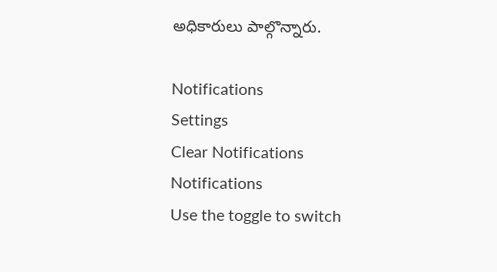అధికారులు పాల్గొన్నారు.

Notifications
Settings
Clear Notifications
Notifications
Use the toggle to switch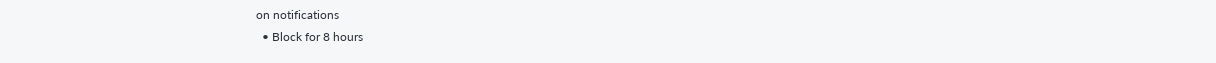on notifications
  • Block for 8 hours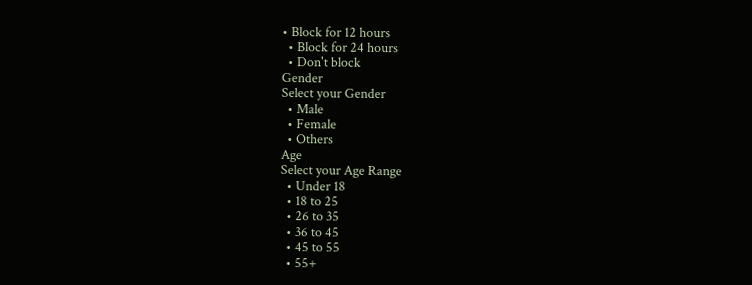• Block for 12 hours
  • Block for 24 hours
  • Don't block
Gender
Select your Gender
  • Male
  • Female
  • Others
Age
Select your Age Range
  • Under 18
  • 18 to 25
  • 26 to 35
  • 36 to 45
  • 45 to 55
  • 55+